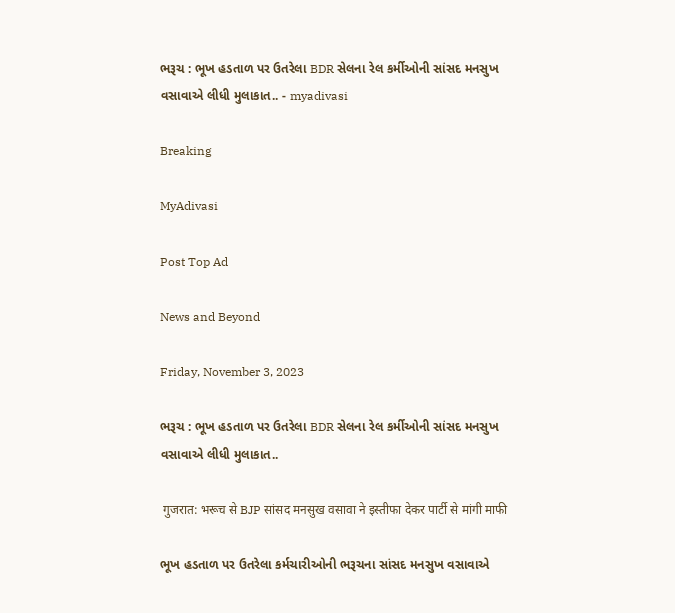ભરૂચ : ભૂખ હડતાળ પર ઉતરેલા BDR સેલના રેલ કર્મીઓની સાંસદ મનસુખ વસાવાએ લીધી મુલાકાત.. - myadivasi

Breaking

MyAdivasi

Post Top Ad

News and Beyond

Friday, November 3, 2023

ભરૂચ : ભૂખ હડતાળ પર ઉતરેલા BDR સેલના રેલ કર્મીઓની સાંસદ મનસુખ વસાવાએ લીધી મુલાકાત..

 गुजरात: भरूच से BJP सांसद मनसुख वसावा ने इस्तीफा देकर पार्टी से मांगी माफी

ભૂખ હડતાળ પર ઉતરેલા કર્મચારીઓની ભરૂચના સાંસદ મનસુખ વસાવાએ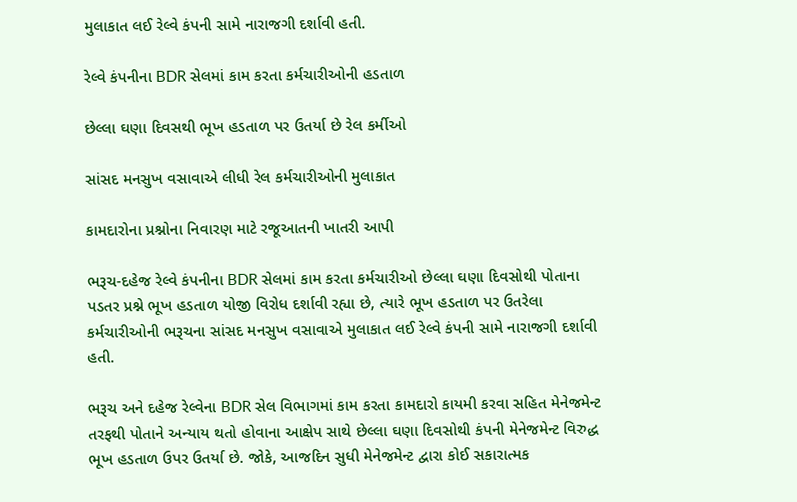મુલાકાત લઈ રેલ્વે કંપની સામે નારાજગી દર્શાવી હતી.

રેલ્વે કંપનીના BDR સેલમાં કામ કરતા કર્મચારીઓની હડતાળ

છેલ્લા ઘણા દિવસથી ભૂખ હડતાળ પર ઉતર્યા છે રેલ કર્મીઓ

સાંસદ મનસુખ વસાવાએ લીધી રેલ કર્મચારીઓની મુલાકાત

કામદારોના પ્રશ્નોના નિવારણ માટે રજૂઆતની ખાતરી આપી

ભરૂચ-દહેજ રેલ્વે કંપનીના BDR સેલમાં કામ કરતા કર્મચારીઓ છેલ્લા ઘણા દિવસોથી પોતાના પડતર પ્રશ્ને ભૂખ હડતાળ યોજી વિરોધ દર્શાવી રહ્યા છે, ત્યારે ભૂખ હડતાળ પર ઉતરેલા કર્મચારીઓની ભરૂચના સાંસદ મનસુખ વસાવાએ મુલાકાત લઈ રેલ્વે કંપની સામે નારાજગી દર્શાવી હતી.

ભરૂચ અને દહેજ રેલ્વેના BDR સેલ વિભાગમાં કામ કરતા કામદારો કાયમી કરવા સહિત મેનેજમેન્ટ તરફથી પોતાને અન્યાય થતો હોવાના આક્ષેપ સાથે છેલ્લા ઘણા દિવસોથી કંપની મેનેજમેન્ટ વિરુદ્ધ ભૂખ હડતાળ ઉપર ઉતર્યા છે. જોકે, આજદિન સુધી મેનેજમેન્ટ દ્વારા કોઈ સકારાત્મક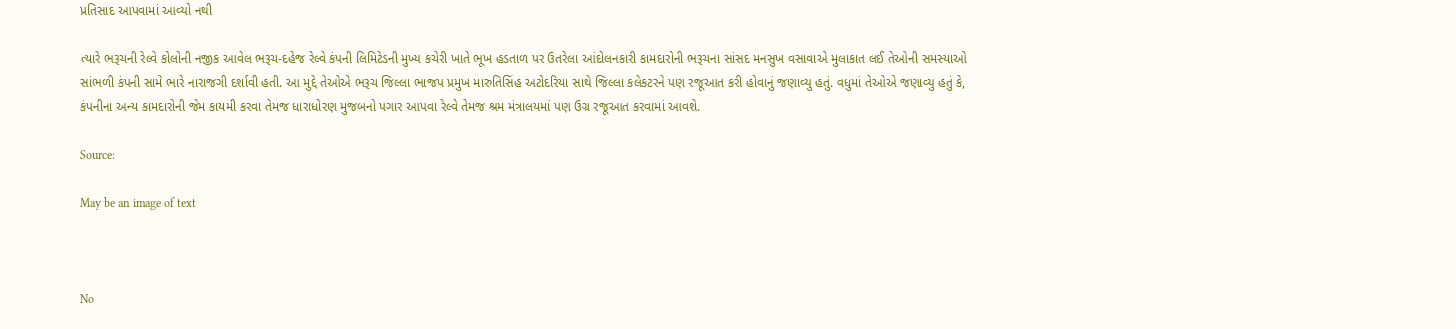પ્રતિસાદ આપવામાં આવ્યો નથી

ત્યારે ભરૂચની રેલ્વે કોલોની નજીક આવેલ ભરૂચ-દહેજ રેલ્વે કંપની લિમિટેડની મુખ્ય કચેરી ખાતે ભૂખ હડતાળ પર ઉતરેલા આંદોલનકારી કામદારોની ભરૂચના સાંસદ મનસુખ વસાવાએ મુલાકાત લઈ તેઓની સમસ્યાઓ સાંભળી કંપની સામે ભારે નારાજગી દર્શાવી હતી. આ મુદ્દે તેઓએ ભરૂચ જિલ્લા ભાજપ પ્રમુખ મારુતિસિંહ અટોદરિયા સાથે જિલ્લા કલેકટરને પણ રજૂઆત કરી હોવાનું જણાવ્યુ હતું. વધુમાં તેઓએ જણાવ્યુ હતું કે, કંપનીના અન્ય કામદારોની જેમ કાયમી કરવા તેમજ ધારાધોરણ મુજબનો પગાર આપવા રેલ્વે તેમજ શ્રમ મંત્રાલયમાં પણ ઉગ્ર રજૂઆત કરવામાં આવશે.

Source:

May be an image of text



No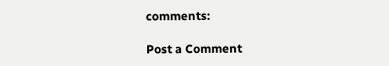comments:

Post a Comment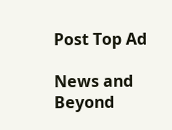Post Top Ad

News and Beyond